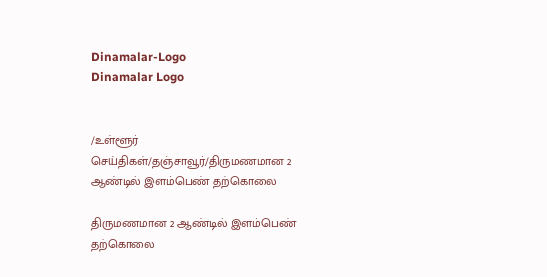Dinamalar-Logo
Dinamalar Logo


/உள்ளூர் செய்திகள்/தஞ்சாவூர்/திருமணமான 2 ஆண்டில் இளம்பெண் தற்கொலை

திருமணமான 2 ஆண்டில் இளம்பெண் தற்கொலை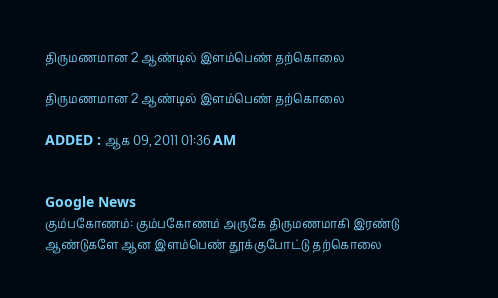திருமணமான 2 ஆண்டில் இளம்பெண் தற்கொலை

திருமணமான 2 ஆண்டில் இளம்பெண் தற்கொலை

ADDED : ஆக 09, 2011 01:36 AM


Google News
கும்பகோணம்: கும்பகோணம் அருகே திருமணமாகி இரண்டு ஆண்டுகளே ஆன இளம்பெண் தூக்குபோட்டு தற்கொலை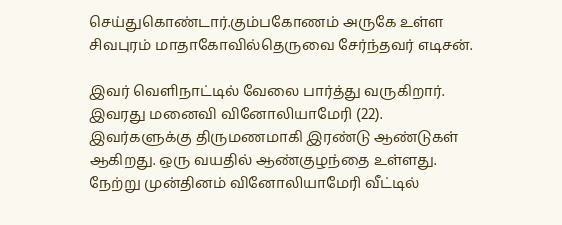செய்துகொண்டார்.கும்பகோணம் அருகே உள்ள சிவபுரம் மாதாகோவில்தெருவை சேர்ந்தவர் எடிசன்.

இவர் வெளிநாட்டில் வேலை பார்த்து வருகிறார். இவரது மனைவி வினோலியாமேரி (22). இவர்களுக்கு திருமணமாகி இரண்டு ஆண்டுகள் ஆகிறது. ஒரு வயதில் ஆண்குழந்தை உள்ளது. நேற்று முன்தினம் வினோலியாமேரி வீட்டில்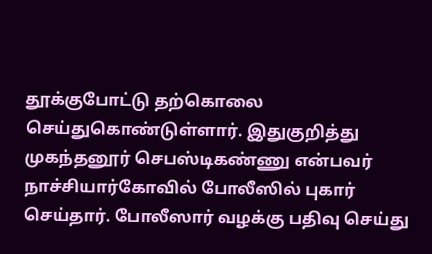தூக்குபோட்டு தற்கொலை செய்துகொண்டுள்ளார். இதுகுறித்து முகந்தனூர் செபஸ்டிகண்ணு என்பவர் நாச்சியார்கோவில் போலீஸில் புகார் செய்தார். போலீஸார் வழக்கு பதிவு செய்து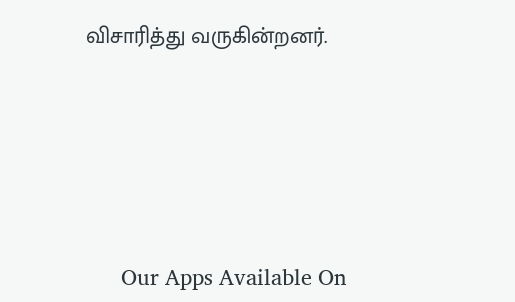விசாரித்து வருகின்றனர்.





      Our Apps Available On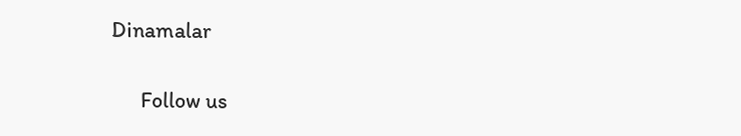Dinamalar

      Follow us